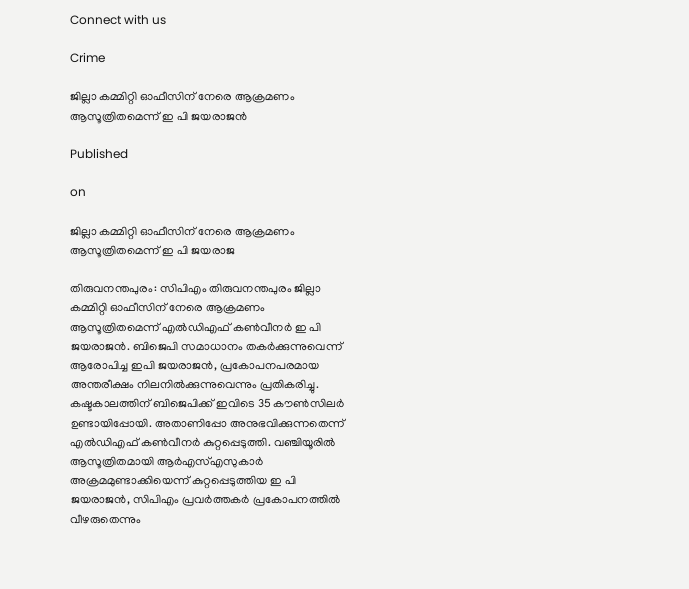Connect with us

Crime

ജില്ലാ കമ്മിറ്റി ഓഫീസിന് നേരെ ആക്രമണം ആസൂത്രിതമെന്ന് ഇ പി ജയരാജൻ

Published

on

ജില്ലാ കമ്മിറ്റി ഓഫീസിന് നേരെ ആക്രമണം ആസൂത്രിതമെന്ന് ഇ പി ജയരാജ

തിരുവനന്തപുരം: സിപിഎം തിരുവനന്തപുരം ജില്ലാ കമ്മിറ്റി ഓഫീസിന് നേരെ ആക്രമണം ആസൂത്രിതമെന്ന് എല്‍ഡിഎഫ് കണ്‍വീനര്‍ ഇ പി ജയരാജന്‍. ബിജെപി സമാധാനം തകര്‍ക്കുന്നുവെന്ന് ആരോപിച്ച ഇപി ജയരാജന്‍, പ്രകോപനപരമായ അന്തരീക്ഷം നിലനില്‍ക്കുന്നുവെന്നും പ്രതികരിച്ചു.
കഷ്ടകാലത്തിന് ബിജെപിക്ക് ഇവിടെ 35 കൗണ്‍സിലര്‍ ഉണ്ടായിപ്പോയി. അതാണിപ്പോ അനുഭവിക്കുന്നതെന്ന് എല്‍ഡിഎഫ് കണ്‍വീനര്‍ കുറ്റപ്പെടുത്തി. വഞ്ചിയൂരില്‍ ആസൂത്രിതമായി ആര്‍എസ്എസുകാര്‍ അക്രമമുണ്ടാക്കിയെന്ന് കുറ്റപ്പെടുത്തിയ ഇ പി ജയരാജന്‍, സിപിഎം പ്രവര്‍ത്തകര്‍ പ്രകോപനത്തില്‍ വീഴരുതെന്നും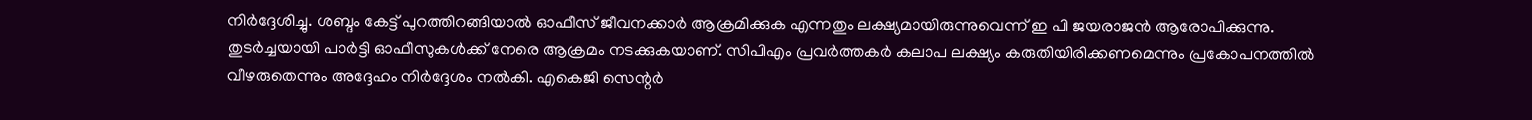നിര്‍ദ്ദേശിച്ചു. ശബ്ദം കേട്ട് പുറത്തിറങ്ങിയാല്‍ ഓഫീസ് ജീവനക്കാര്‍ ആക്രമിക്കുക എന്നതും ലക്ഷ്യമായിരുന്നുവെന്ന് ഇ പി ജയരാജന്‍ ആരോപിക്കുന്നു. തുടര്‍ച്ചയായി പാര്‍ട്ടി ഓഫീസുകള്‍ക്ക് നേരെ ആക്രമം നടക്കുകയാണ്. സിപിഎം പ്രവര്‍ത്തകര്‍ കലാപ ലക്ഷ്യം കരുതിയിരിക്കണമെന്നും പ്രകോപനത്തില്‍ വീഴരുതെന്നും അദ്ദേഹം നിര്‍ദ്ദേശം നല്‍കി. എകെജി സെന്റര്‍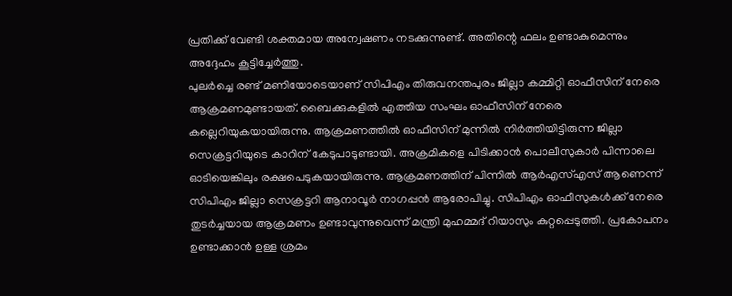പ്രതിക്ക് വേണ്ടി ശക്തമായ അന്വേഷണം നടക്കുന്നുണ്ട്. അതിന്റെ ഫലം ഉണ്ടാകുമെന്നും അദ്ദേഹം കൂട്ടിച്ചേര്‍ത്തു.
പുലര്‍ച്ചെ രണ്ട് മണിയോടെയാണ് സിപിഎം തിരുവനന്തപുരം ജില്ലാ കമ്മിറ്റി ഓഫീസിന് നേരെ ആക്രമണമുണ്ടായത്. ബൈക്കുകളില്‍ എത്തിയ സംഘം ഓഫീസിന് നേരെ കല്ലെറിയുകയായിരുന്നു. ആക്രമണത്തില്‍ ഓഫീസിന് മുന്നില്‍ നിര്‍ത്തിയിട്ടിരുന്ന ജില്ലാ സെക്രട്ടറിയുടെ കാറിന് കേടുപാടുണ്ടായി. അക്രമികളെ പിടിക്കാന്‍ പൊലീസുകാര്‍ പിന്നാലെ ഓടിയെങ്കിലും രക്ഷപെടുകയായിരുന്നു. ആക്രമണത്തിന് പിന്നില്‍ ആര്‍എസ്എസ് ആണെന്ന് സിപിഎം ജില്ലാ സെക്രട്ടറി ആനാവൂര്‍ നാഗപ്പന്‍ ആരോപിച്ചു. സിപിഎം ഓഫീസുകള്‍ക്ക് നേരെ തുടര്‍ച്ചയായ ആക്രമണം ഉണ്ടാവുന്നുവെന്ന് മന്ത്രി മുഹമ്മദ് റിയാസും കുറ്റപ്പെടുത്തി. പ്രകോപനം ഉണ്ടാക്കാന്‍ ഉള്ള ശ്രമം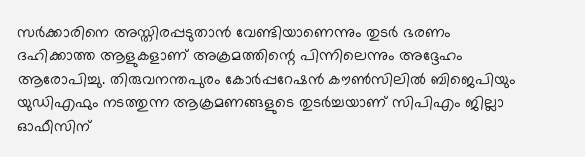സര്‍ക്കാരിനെ അസ്തിരപ്പടുതാന്‍ വേണ്ടിയാണെന്നും തുടര്‍ ഭരണം ദഹിക്കാത്ത ആളുകളാണ് അക്രമത്തിന്റെ പിന്നിലെന്നും അദ്ദേഹം ആരോപിച്ചു. തിരുവനന്തപുരം കോര്‍പ്പറേഷന്‍ കൗണ്‍സിലില്‍ ബിജെപിയും യുഡിഎഫും നടത്തുന്ന ആക്രമണങ്ങളുടെ തുടര്‍ച്ചയാണ് സിപിഎം ജില്ലാ ഓഫീസിന്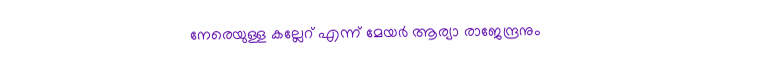നേരെയുള്ള കല്ലേറ് എന്ന് മേയര്‍ ആര്യാ രാജേന്ദ്രനും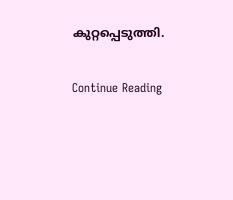കുറ്റപ്പെടുത്തി.

Continue Reading